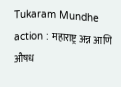Tukaram Mundhe action : महाराष्ट्र अन्न आणि औषध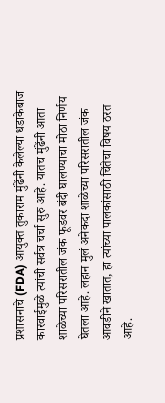प्रशासनाचे (FDA) आयुक्त तुकाराम मुंढेंनी केलेल्या धडाकेबाज कारवाईमुळे त्यांची सर्वत्र चर्चा सुरु आहे. यातच मुंढेंनी आता शाळेच्या परिसरातील जंक फूडवर बंदी घालण्याचा मोठा निर्णय घेतला आहे. लहान मुलं अनेकदा शाळेच्या परिसरातील जंक आवडीने खातात, हा त्यांच्या पालकांसाठी चिंतेचा विषय ठरत आहे.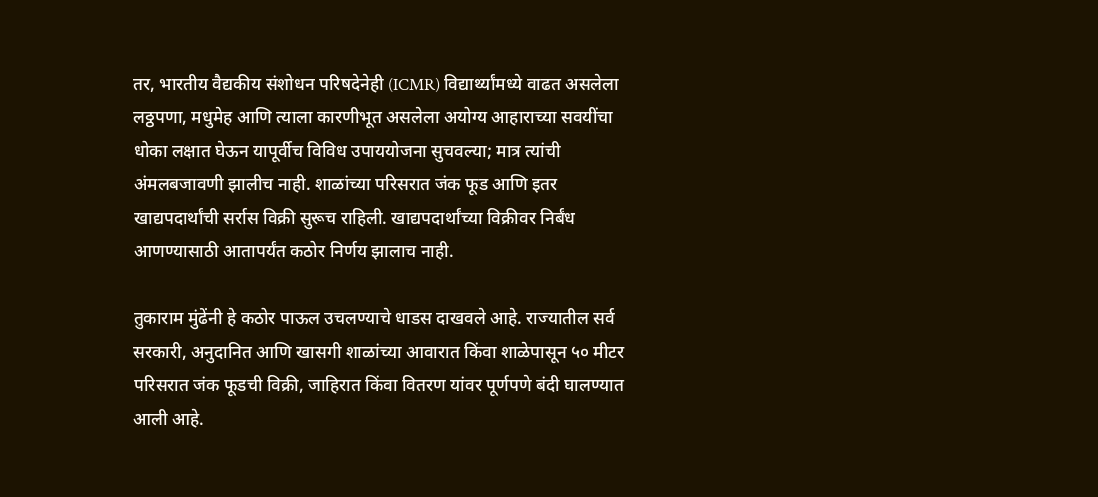तर, भारतीय वैद्यकीय संशोधन परिषदेनेही (ICMR) विद्यार्थ्यांमध्ये वाढत असलेला लठ्ठपणा, मधुमेह आणि त्याला कारणीभूत असलेला अयोग्य आहाराच्या सवयींचा धोका लक्षात घेऊन यापूर्वीच विविध उपाययोजना सुचवल्या; मात्र त्यांची अंमलबजावणी झालीच नाही. शाळांच्या परिसरात जंक फूड आणि इतर खाद्यपदार्थांची सर्रास विक्री सुरूच राहिली. खाद्यपदार्थांच्या विक्रीवर निर्बंध आणण्यासाठी आतापर्यंत कठोर निर्णय झालाच नाही.

तुकाराम मुंढेंनी हे कठोर पाऊल उचलण्याचे धाडस दाखवले आहे. राज्यातील सर्व सरकारी, अनुदानित आणि खासगी शाळांच्या आवारात किंवा शाळेपासून ५० मीटर परिसरात जंक फूडची विक्री, जाहिरात किंवा वितरण यांवर पूर्णपणे बंदी घालण्यात आली आहे.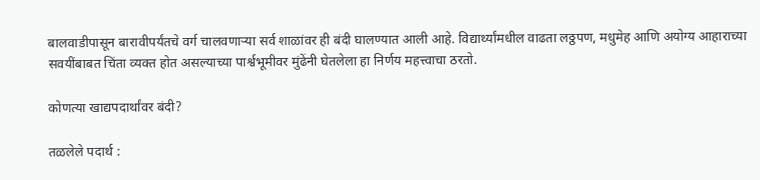बालवाडीपासून बारावीपर्यंतचे वर्ग चालवणाऱ्या सर्व शाळांवर ही बंदी घालण्यात आली आहे. विद्यार्थ्यांमधील वाढता लठ्ठपण, मधुमेह आणि अयोग्य आहाराच्या सवयींबाबत चिंता व्यक्त होत असल्याच्या पार्श्वभूमीवर मुंढेंनी घेतलेला हा निर्णय महत्त्वाचा ठरतो.

कोणत्या खाद्यपदार्थांवर बंदी?

तळलेले पदार्थ :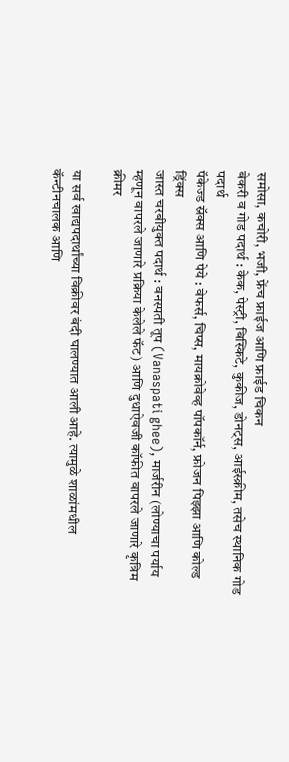समोसा, कचोरी, भजी, फ्रेंच फ्राईज आणि फ्राईड चिकन
बेकरी व गोड पदार्थ : केक, पेस्ट्री, बिस्किटे, कुकीज, डोनट्स, आईस्क्रीम, तसेच स्थानिक गोड पदार्थ
पॅकेज्ड स्नॅक्स आणि पेये : वेफर्स, चिप्स, मायक्रोवेव्ह पॉपकॉर्न, फ्रोजन पिझ्झा आणि कोल्ड ड्रिंक्स
जास्त चरबीयुक्त पदार्थ : वनस्पती तूप (Vanaspati ghee), मार्जरीन (लोण्याचा पर्याय म्हणून वापरले जाणारे प्रक्रिया केलेले फॅट) आणि दुधाऐवजी कॉफीत वापरले जाणारे कृत्रिम क्रीमर

या सर्व खाद्यपदार्थांच्या विक्रीवर बंदी घालण्यात आली आहे. त्यामुळे शाळांमधील कॅन्टीनचालक आणि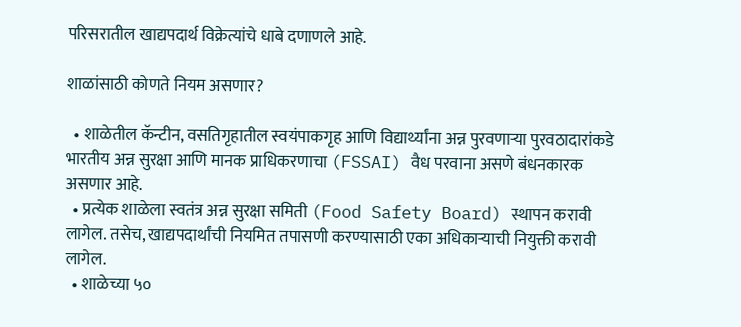परिसरातील खाद्यपदार्थ विक्रेत्यांचे धाबे दणाणले आहे.

शाळांसाठी कोणते नियम असणार?

  • शाळेतील कॅन्टीन, वसतिगृहातील स्वयंपाकगृह आणि विद्यार्थ्यांना अन्न पुरवणाऱ्या पुरवठादारांकडे भारतीय अन्न सुरक्षा आणि मानक प्राधिकरणाचा (FSSAI) वैध परवाना असणे बंधनकारक असणार आहे.
  • प्रत्येक शाळेला स्वतंत्र अन्न सुरक्षा समिती (Food Safety Board) स्थापन करावी लागेल. तसेच, खाद्यपदार्थांची नियमित तपासणी करण्यासाठी एका अधिकाऱ्याची नियुक्ती करावी लागेल.
  • शाळेच्या ५०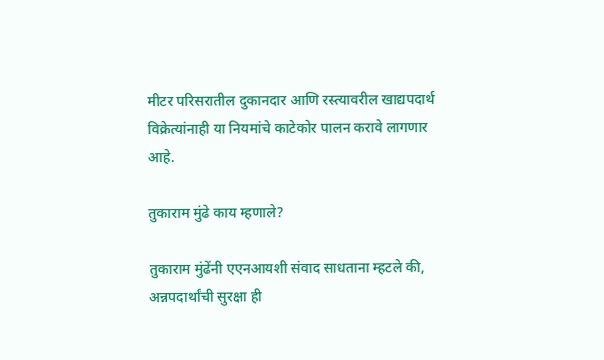मीटर परिसरातील दुकानदार आणि रस्त्यावरील खाद्यपदार्थ विक्रेत्यांनाही या नियमांचे काटेकोर पालन करावे लागणार आहे.

तुकाराम मुंढे काय म्हणाले?

तुकाराम मुंढेंनी एएनआयशी संवाद साधताना म्हटले की, अन्नपदार्थांची सुरक्षा ही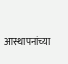आस्थापनांच्या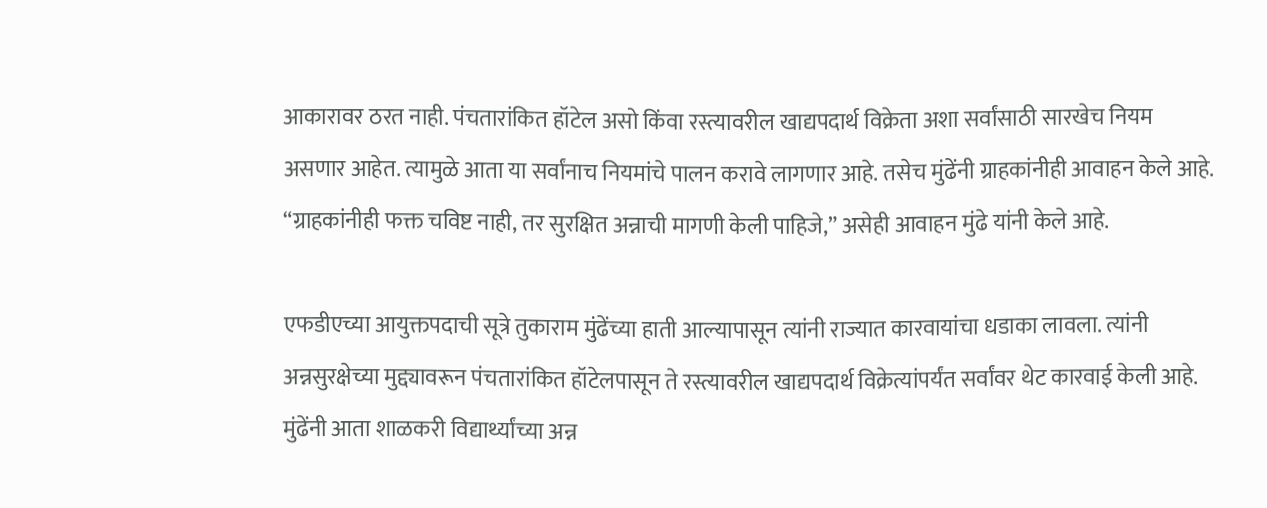आकारावर ठरत नाही. पंचतारांकित हॉटेल असो किंवा रस्त्यावरील खाद्यपदार्थ विक्रेता अशा सर्वांसाठी सारखेच नियम असणार आहेत. त्यामुळे आता या सर्वांनाच नियमांचे पालन करावे लागणार आहे. तसेच मुंढेंनी ग्राहकांनीही आवाहन केले आहे. “ग्राहकांनीही फक्त चविष्ट नाही, तर सुरक्षित अन्नाची मागणी केली पाहिजे,” असेही आवाहन मुंढे यांनी केले आहे.

एफडीएच्या आयुक्तपदाची सूत्रे तुकाराम मुंढेंच्या हाती आल्यापासून त्यांनी राज्यात कारवायांचा धडाका लावला. त्यांनी अन्नसुरक्षेच्या मुद्द्यावरून पंचतारांकित हॉटेलपासून ते रस्त्यावरील खाद्यपदार्थ विक्रेत्यांपर्यंत सर्वांवर थेट कारवाई केली आहे. मुंढेंनी आता शाळकरी विद्यार्थ्यांच्या अन्न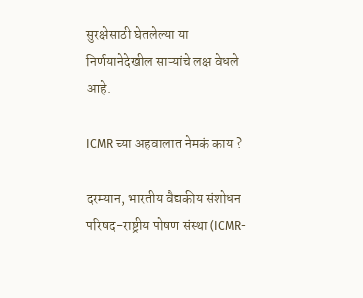सुरक्षेसाठी घेतलेल्या या निर्णयानेदेखील साऱ्यांचे लक्ष वेधले आहे.

ICMR च्या अहवालात नेमकं काय ?

दरम्यान, भारतीय वैद्यकीय संशोधन परिषद-राष्ट्रीय पोषण संस्था (ICMR-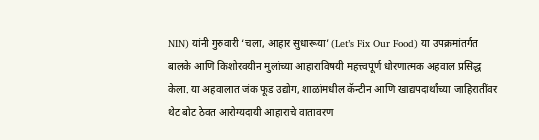NIN) यांनी गुरुवारी ‘चला, आहार सुधारूया’ (Let’s Fix Our Food) या उपक्रमांतर्गत बालके आणि किशोरवयीन मुलांच्या आहाराविषयी महत्त्वपूर्ण धोरणात्मक अहवाल प्रसिद्ध केला. या अहवालात जंक फूड उद्योग, शाळांमधील कॅन्टीन आणि खाद्यपदार्थांच्या जाहिरातींवर थेट बोट ठेवत आरोग्यदायी आहाराचे वातावरण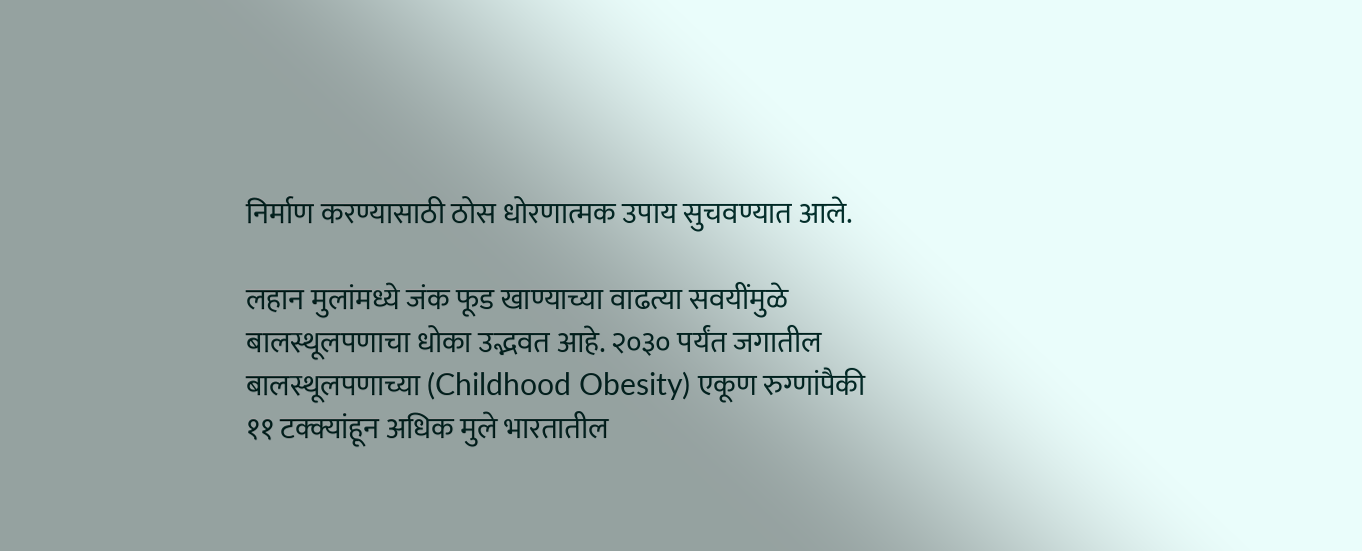निर्माण करण्यासाठी ठोस धोरणात्मक उपाय सुचवण्यात आले.

लहान मुलांमध्ये जंक फूड खाण्याच्या वाढत्या सवयींमुळे बालस्थूलपणाचा धोका उद्भवत आहे. २०३० पर्यंत जगातील बालस्थूलपणाच्या (Childhood Obesity) एकूण रुग्णांपैकी ११ टक्क्यांहून अधिक मुले भारतातील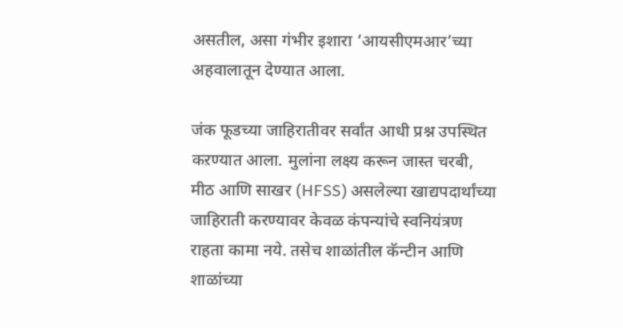असतील, असा गंभीर इशारा ‘आयसीएमआर’च्या अहवालातून देण्यात आला.

जंक फूडच्या जाहिरातीवर सर्वांत आधी प्रश्न उपस्थित कऱण्यात आला. मुलांना लक्ष्य करून जास्त चरबी, मीठ आणि साखर (HFSS) असलेल्या खाद्यपदार्थांच्या जाहिराती करण्यावर केवळ कंपन्यांचे स्वनियंत्रण राहता कामा नये. तसेच शाळांतील कॅन्टीन आणि शाळांच्या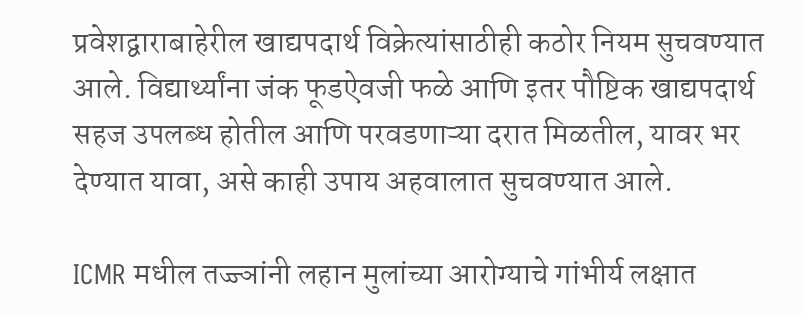प्रवेशद्वाराबाहेरील खाद्यपदार्थ विक्रेत्यांसाठीही कठोर नियम सुचवण्यात आले. विद्यार्थ्यांना जंक फूडऐवजी फळे आणि इतर पौष्टिक खाद्यपदार्थ सहज उपलब्ध होतील आणि परवडणाऱ्या दरात मिळतील, यावर भर देण्यात यावा, असे काही उपाय अहवालात सुचवण्यात आले.

ICMR मधील तज्ज्ञांनी लहान मुलांच्या आरोग्याचे गांभीर्य लक्षात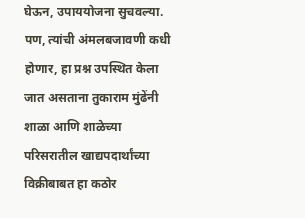घेऊन, उपाययोजना सुचवल्या. पण, त्यांची अंमलबजावणी कधी होणार, हा प्रश्न उपस्थित केला जात असताना तुकाराम मुंढेंनी शाळा आणि शाळेच्या परिसरातील खाद्यपदार्थांच्या विक्रीबाबत हा कठोर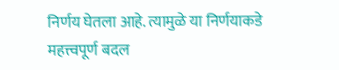निर्णय घेतला आहे. त्यामुळे या निर्णयाकडे महत्त्वपूर्ण बदल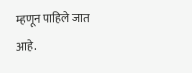म्हणून पाहिले जात आहे.